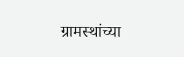ग्रामस्थांच्या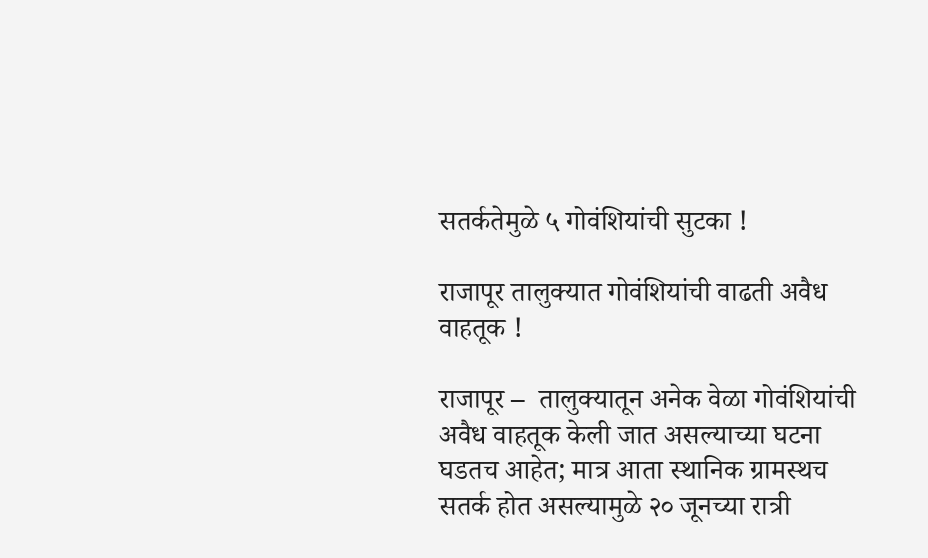सतर्कतेमुळे ५ गोवंशियांची सुटका !

राजापूर तालुक्यात गोवंशियांची वाढती अवैध वाहतूक !

राजापूर –  तालुक्यातून अनेक वेळा गोवंशियांची अवैध वाहतूक केली जात असल्याच्या घटना घडतच आहेत; मात्र आता स्थानिक ग्रामस्थच सतर्क होत असल्यामुळे २० जूनच्या रात्री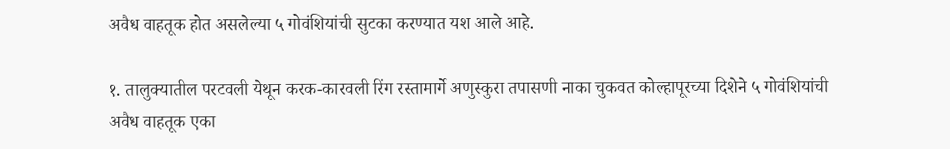अवैध वाहतूक होत असलेल्या ५ गोवंशियांची सुटका करण्यात यश आले आहे.

१. तालुक्यातील परटवली येथून करक-कारवली रिंग रस्तामार्गे अणुस्कुरा तपासणी नाका चुकवत कोल्हापूरच्या दिशेने ५ गोवंशियांची अवैध वाहतूक एका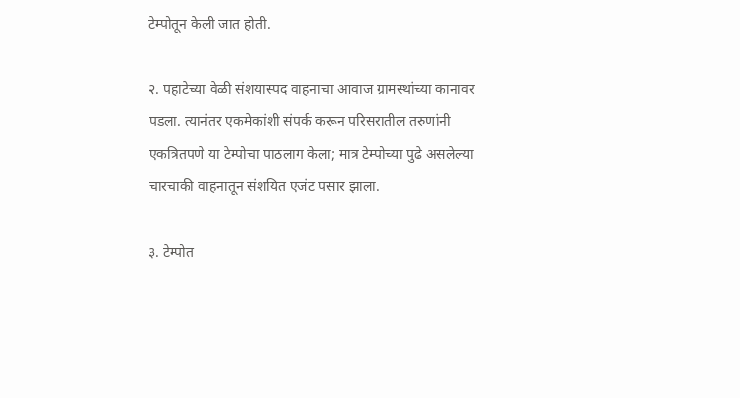टेम्पोतून केली जात होती.

२. पहाटेच्या वेळी संशयास्पद वाहनाचा आवाज ग्रामस्थांच्या कानावर पडला. त्यानंतर एकमेकांशी संपर्क करून परिसरातील तरुणांनी एकत्रितपणे या टेम्पोचा पाठलाग केला; मात्र टेम्पोच्या पुढे असलेल्या चारचाकी वाहनातून संशयित एजंट पसार झाला.

३. टेम्पोत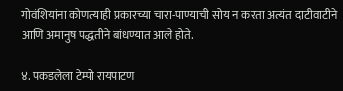गोवंशियांना कोणत्याही प्रकारच्या चारा-पाण्याची सोय न करता अत्यंत दाटीवाटीने आणि अमानुष पद्धतीने बांधण्यात आले होते.

४. पकडलेला टेम्पो रायपाटण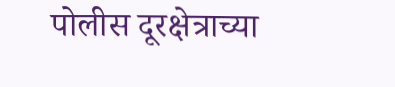पोलीस दूरक्षेत्राच्या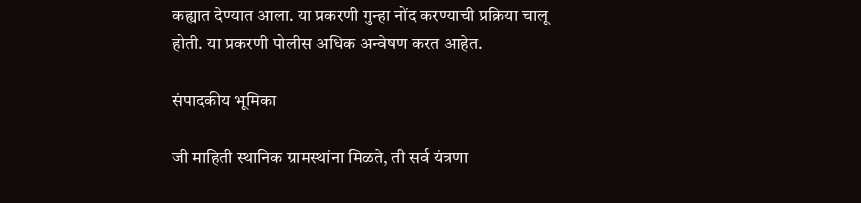कह्यात देण्यात आला. या प्रकरणी गुन्हा नोंद करण्याची प्रक्रिया चालू होती. या प्रकरणी पोलीस अधिक अन्वेषण करत आहेत.

संपादकीय भूमिका

जी माहिती स्थानिक ग्रामस्थांना मिळते, ती सर्व यंत्रणा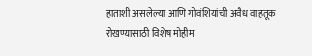हाताशी असलेल्या आणि गोवंशियांची अवैध वाहतूक रोखण्यासाठी विशेष मोहीम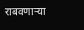राबवणार्‍या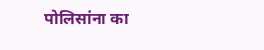पोलिसांना का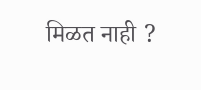मिळत नाही ?